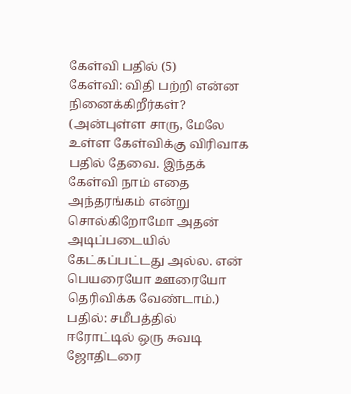கேள்வி பதில் (5)
கேள்வி: விதி பற்றி என்ன நினைக்கிறீர்கள்? (அன்புள்ள சாரு, மேலே உள்ள கேள்விக்கு விரிவாக பதில் தேவை. இந்தக் கேள்வி நாம் எதை அந்தரங்கம் என்று சொல்கிறோமோ அதன் அடிப்படையில் கேட்கப்பட்டது அல்ல. என் பெயரையோ ஊரையோ தெரிவிக்க வேண்டாம்.) பதில்: சமீபத்தில் ஈரோட்டில் ஒரு சுவடி ஜோதிடரை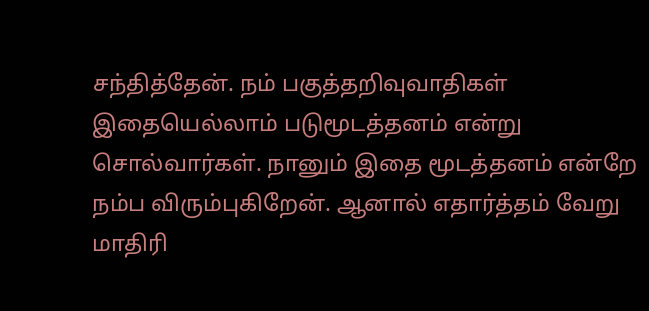சந்தித்தேன். நம் பகுத்தறிவுவாதிகள் இதையெல்லாம் படுமூடத்தனம் என்று சொல்வார்கள். நானும் இதை மூடத்தனம் என்றே நம்ப விரும்புகிறேன். ஆனால் எதார்த்தம் வேறு மாதிரி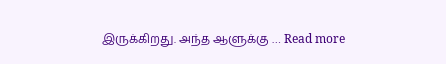இருக்கிறது. அந்த ஆளுக்கு … Read more